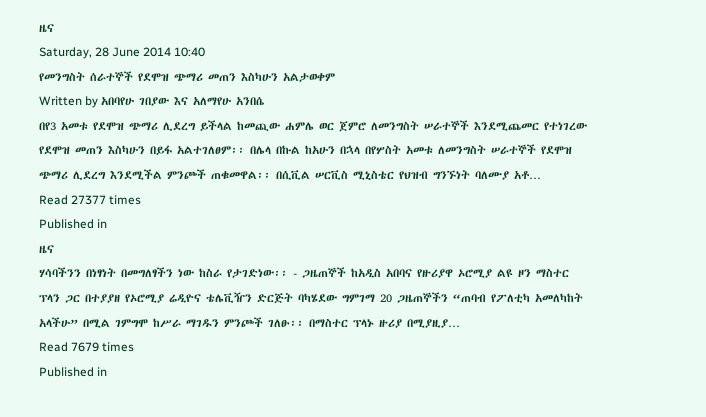ዜና
Saturday, 28 June 2014 10:40
የመንግስት ሰራተኞች የደሞዝ ጭማሪ መጠን እስካሁን አልታወቀም
Written by አበባየሁ ገበያው እና አለማየሁ አንበሴ
በየ3 አመቱ የደሞዝ ጭማሪ ሊደረግ ይችላል ከመጪው ሐምሌ ወር ጀምሮ ለመንግስት ሠራተኞች እንደሚጨመር የተነገረው የደሞዝ መጠን እስካሁን በይፋ አልተገለፀም፡፡ በሌላ በኩል ከአሁን በኋላ በየሦስት አመቱ ለመንግስት ሠራተኞች የደሞዝ ጭማሪ ሊደረግ እንደሚችል ምንጮች ጠቁመዋል፡፡ በሲቪል ሠርቪስ ሚኒስቴር የህዝብ ግንኙነት ባለሙያ አቶ…
Read 27377 times
Published in
ዜና
ሃሳባችንን በነፃነት በመግለፃችን ነው ከስራ የታገድነው፡፡ - ጋዜጠኞች ከአዲስ አበባና የዙሪያዋ ኦሮሚያ ልዩ ዞን ማስተር ፕላን ጋር በተያያዘ የኦሮሚያ ሬዲዮና ቴሌቪዥን ድርጅት ባካሄደው ግምገማ 20 ጋዜጠኞችን “ጠባብ የፖለቲካ አመለካከት አላችሁ” በሚል ገምግሞ ከሥራ ማገዱን ምንጮች ገለፁ፡፡ በማስተር ፕላኑ ዙሪያ በሚያዚያ…
Read 7679 times
Published in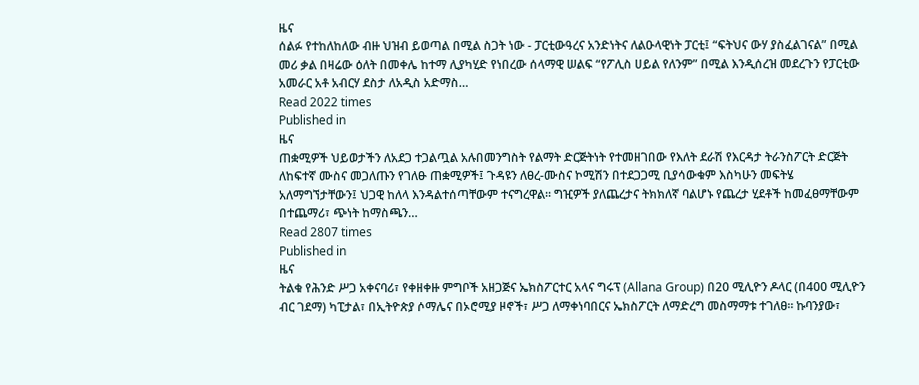ዜና
ሰልፉ የተከለከለው ብዙ ህዝብ ይወጣል በሚል ስጋት ነው - ፓርቲውዓረና አንድነትና ለልዑላዊነት ፓርቲ፤ “ፍትህና ውሃ ያስፈልገናል” በሚል መሪ ቃል በዛሬው ዕለት በመቀሌ ከተማ ሊያካሂድ የነበረው ሰላማዊ ሠልፍ “የፖሊስ ሀይል የለንም” በሚል እንዲሰረዝ መደረጉን የፓርቲው አመራር አቶ አብርሃ ደስታ ለአዲስ አድማስ…
Read 2022 times
Published in
ዜና
ጠቋሚዎች ህይወታችን ለአደጋ ተጋልጧል አሉበመንግስት የልማት ድርጅትነት የተመዘገበው የእለት ደራሽ የእርዳታ ትራንስፖርት ድርጅት ለከፍተኛ ሙስና መጋለጡን የገለፁ ጠቋሚዎች፤ ጉዳዩን ለፀረ-ሙስና ኮሚሽን በተደጋጋሚ ቢያሳውቁም እስካሁን መፍትሄ አለማግኘታቸውን፤ ህጋዊ ከለላ እንዳልተሰጣቸውም ተናግረዋል፡፡ ግዢዎች ያለጨረታና ትክክለኛ ባልሆኑ የጨረታ ሂደቶች ከመፈፀማቸውም በተጨማሪ፣ ጭነት ከማስጫን…
Read 2807 times
Published in
ዜና
ትልቁ የሕንድ ሥጋ አቀናባሪ፣ የቀዘቀዙ ምግቦች አዘጋጅና ኤክስፖርተር አላና ግሩፕ (Allana Group) በ20 ሚሊዮን ዶላር (በ400 ሚሊዮን ብር ገደማ) ካፒታል፣ በኢትዮጵያ ሶማሌና በኦሮሚያ ዞኖች፣ ሥጋ ለማቀነባበርና ኤክስፖርት ለማድረግ መስማማቱ ተገለፀ፡፡ ኩባንያው፣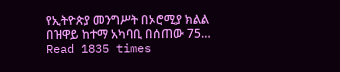የኢትዮጵያ መንግሥት በኦሮሚያ ክልል በዝዋይ ከተማ አካባቢ በሰጠው 75…
Read 1835 times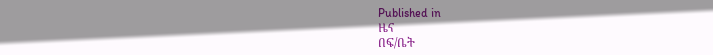Published in
ዜና
በፍ/ቤት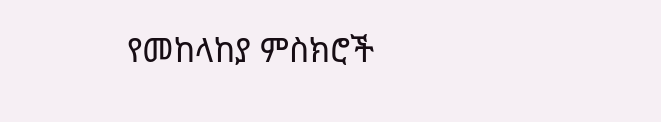የመከላከያ ምስክሮች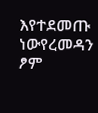እየተደመጡ ነውየረመዳን ፆም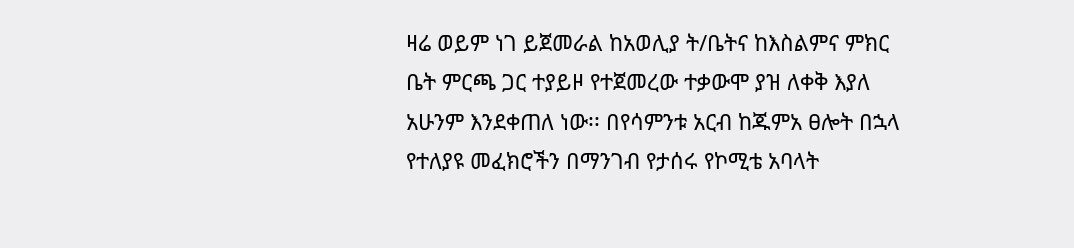ዛሬ ወይም ነገ ይጀመራል ከአወሊያ ት/ቤትና ከእስልምና ምክር ቤት ምርጫ ጋር ተያይዞ የተጀመረው ተቃውሞ ያዝ ለቀቅ እያለ አሁንም እንደቀጠለ ነው፡፡ በየሳምንቱ አርብ ከጁምአ ፀሎት በኋላ የተለያዩ መፈክሮችን በማንገብ የታሰሩ የኮሚቴ አባላት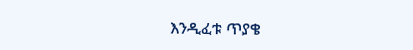እንዲፈቱ ጥያቄ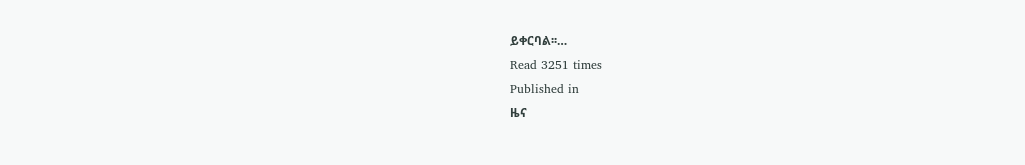ይቀርባል፡፡…
Read 3251 times
Published in
ዜና